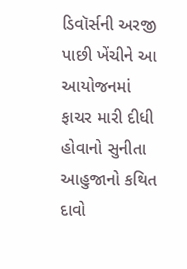ડિવૉર્સની અરજી પાછી ખેંચીને આ આયોજનમાં ફાચર મારી દીધી હોવાનો સુનીતા આહુજાનો કથિત દાવો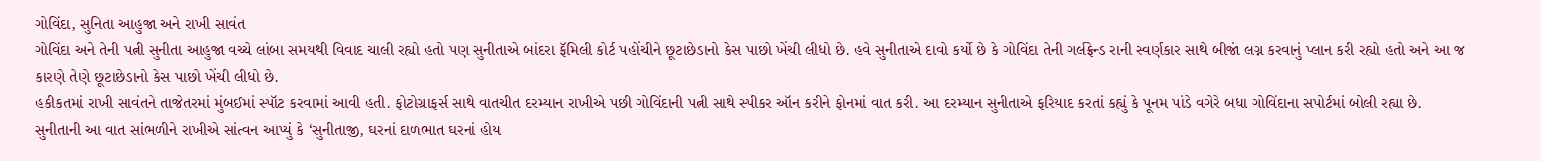ગોવિંદા, સુનિતા આહુજા અને રાખી સાવંત
ગોવિંદા અને તેની પત્ની સુનીતા આહુજા વચ્ચે લાંબા સમયથી વિવાદ ચાલી રહ્યો હતો પણ સુનીતાએ બાંદરા ફૅમિલી કોર્ટ પહોંચીને છૂટાછેડાનો કેસ પાછો ખેંચી લીધો છે. હવે સુનીતાએ દાવો કર્યો છે કે ગોવિંદા તેની ગર્લફ્રેન્ડ રાની સ્વર્ણકાર સાથે બીજાં લગ્ન કરવાનું પ્લાન કરી રહ્યો હતો અને આ જ કારણે તેણે છૂટાછેડાનો કેસ પાછો ખેંચી લીધો છે.
હકીકતમાં રાખી સાવંતને તાજેતરમાં મુંબઈમાં સ્પૉટ કરવામાં આવી હતી. ફોટોગ્રાફર્સ સાથે વાતચીત દરમ્યાન રાખીએ પછી ગોવિંદાની પત્ની સાથે સ્પીકર ઑન કરીને ફોનમાં વાત કરી. આ દરમ્યાન સુનીતાએ ફરિયાદ કરતાં કહ્યું કે પૂનમ પાંડે વગેરે બધા ગોવિંદાના સપોર્ટમાં બોલી રહ્યા છે. સુનીતાની આ વાત સાંભળીને રાખીએ સાંત્વન આપ્યું કે ‘સુનીતાજી, ઘરનાં દાળભાત ઘરનાં હોય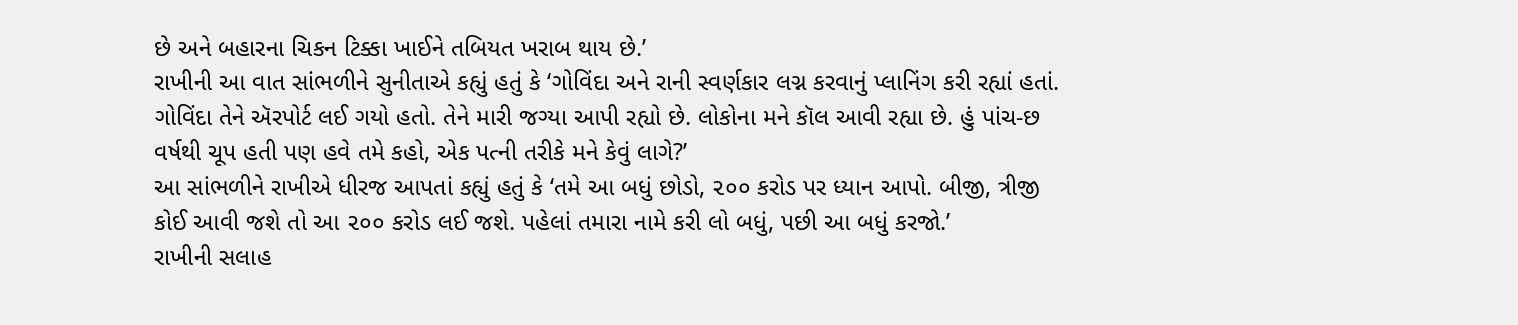છે અને બહારના ચિકન ટિક્કા ખાઈને તબિયત ખરાબ થાય છે.’
રાખીની આ વાત સાંભળીને સુનીતાએ કહ્યું હતું કે ‘ગોવિંદા અને રાની સ્વર્ણકાર લગ્ન કરવાનું પ્લાનિંગ કરી રહ્યાં હતાં. ગોવિંદા તેને ઍરપોર્ટ લઈ ગયો હતો. તેને મારી જગ્યા આપી રહ્યો છે. લોકોના મને કૉલ આવી રહ્યા છે. હું પાંચ-છ વર્ષથી ચૂપ હતી પણ હવે તમે કહો, એક પત્ની તરીકે મને કેવું લાગે?’
આ સાંભળીને રાખીએ ધીરજ આપતાં કહ્યું હતું કે ‘તમે આ બધું છોડો, ૨૦૦ કરોડ પર ધ્યાન આપો. બીજી, ત્રીજી કોઈ આવી જશે તો આ ૨૦૦ કરોડ લઈ જશે. પહેલાં તમારા નામે કરી લો બધું, પછી આ બધું કરજો.’
રાખીની સલાહ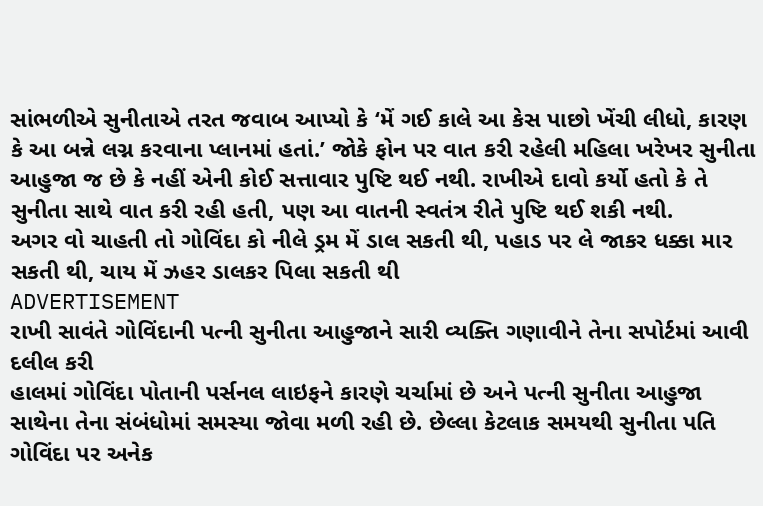સાંભળીએ સુનીતાએ તરત જવાબ આપ્યો કે ‘મેં ગઈ કાલે આ કેસ પાછો ખેંચી લીધો, કારણ કે આ બન્ને લગ્ન કરવાના પ્લાનમાં હતાં.’ જોકે ફોન પર વાત કરી રહેલી મહિલા ખરેખર સુનીતા આહુજા જ છે કે નહીં એની કોઈ સત્તાવાર પુષ્ટિ થઈ નથી. રાખીએ દાવો કર્યો હતો કે તે સુનીતા સાથે વાત કરી રહી હતી, પણ આ વાતની સ્વતંત્ર રીતે પુષ્ટિ થઈ શકી નથી.
અગર વો ચાહતી તો ગોવિંદા કો નીલે ડ્રમ મેં ડાલ સકતી થી, પહાડ પર લે જાકર ધક્કા માર સકતી થી, ચાય મેં ઝહર ડાલકર પિલા સકતી થી
ADVERTISEMENT
રાખી સાવંતે ગોવિંદાની પત્ની સુનીતા આહુજાને સારી વ્યક્તિ ગણાવીને તેના સપોર્ટમાં આવી દલીલ કરી
હાલમાં ગોવિંદા પોતાની પર્સનલ લાઇફને કારણે ચર્ચામાં છે અને પત્ની સુનીતા આહુજા સાથેના તેના સંબંધોમાં સમસ્યા જોવા મળી રહી છે. છેલ્લા કેટલાક સમયથી સુનીતા પતિ ગોવિંદા પર અનેક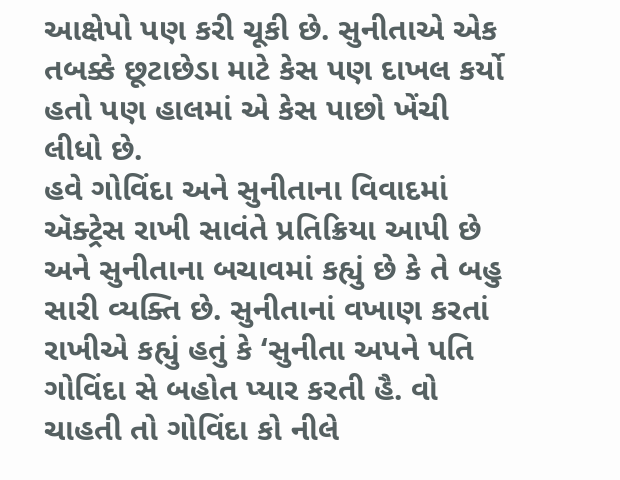આક્ષેપો પણ કરી ચૂકી છે. સુનીતાએ એક તબક્કે છૂટાછેડા માટે કેસ પણ દાખલ કર્યો હતો પણ હાલમાં એ કેસ પાછો ખેંચી લીધો છે.
હવે ગોવિંદા અને સુનીતાના વિવાદમાં ઍક્ટ્રેસ રાખી સાવંતે પ્રતિક્રિયા આપી છે અને સુનીતાના બચાવમાં કહ્યું છે કે તે બહુ સારી વ્યક્તિ છે. સુનીતાનાં વખાણ કરતાં રાખીએ કહ્યું હતું કે ‘સુનીતા અપને પતિ ગોવિંદા સે બહોત પ્યાર કરતી હૈ. વો ચાહતી તો ગોવિંદા કો નીલે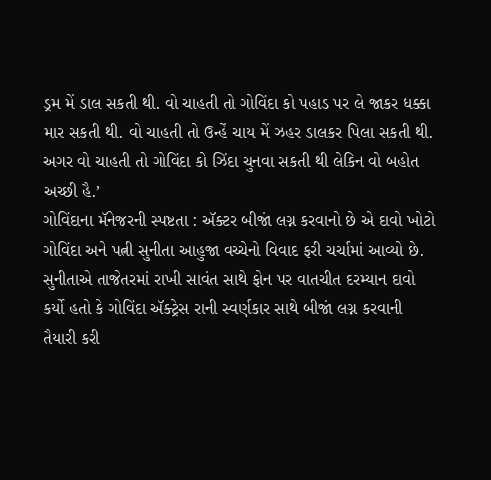ડ્રમ મેં ડાલ સકતી થી. વો ચાહતી તો ગોવિંદા કો પહાડ પર લે જાકર ધક્કા માર સકતી થી. વો ચાહતી તો ઉન્હેં ચાય મેં ઝહર ડાલકર પિલા સકતી થી. અગર વો ચાહતી તો ગોવિંદા કો ઝિંદા ચુનવા સકતી થી લેકિન વો બહોત અચ્છી હૈ.’
ગોવિંદાના મૅનેજરની સ્પષ્ટતા : ઍક્ટર બીજાં લગ્ન કરવાનો છે એ દાવો ખોટો
ગોવિંદા અને પત્ની સુનીતા આહુજા વચ્ચેનો વિવાદ ફરી ચર્ચામાં આવ્યો છે. સુનીતાએ તાજેતરમાં રાખી સાવંત સાથે ફોન પર વાતચીત દરમ્યાન દાવો કર્યો હતો કે ગોવિંદા ઍક્ટ્રેસ રાની સ્વર્ણકાર સાથે બીજાં લગ્ન કરવાની તૈયારી કરી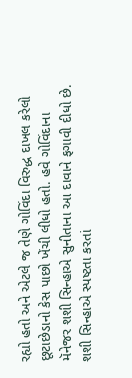રહ્યો હતો અને એટલે જ તેણે ગોવિંદા વિરુદ્ધ દાખલ કરેલો છૂટાછેડાનો કેસ પાછો ખેંચી લીધો હતો. હવે ગોવિંદાના મૅનેજર શશી સિન્હાએ સુનીતાના આ દાવાને ફગાવી દીધો છે.
શશી સિન્હાએ સ્પષ્ટતા કરતાં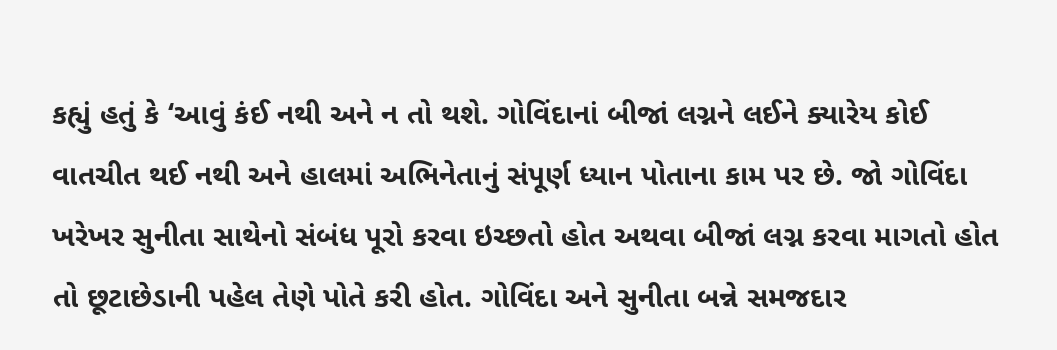કહ્યું હતું કે ‘આવું કંઈ નથી અને ન તો થશે. ગોવિંદાનાં બીજાં લગ્નને લઈને ક્યારેય કોઈ વાતચીત થઈ નથી અને હાલમાં અભિનેતાનું સંપૂર્ણ ધ્યાન પોતાના કામ પર છે. જો ગોવિંદા ખરેખર સુનીતા સાથેનો સંબંધ પૂરો કરવા ઇચ્છતો હોત અથવા બીજાં લગ્ન કરવા માગતો હોત તો છૂટાછેડાની પહેલ તેણે પોતે કરી હોત. ગોવિંદા અને સુનીતા બન્ને સમજદાર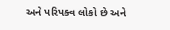અને પરિપક્વ લોકો છે અને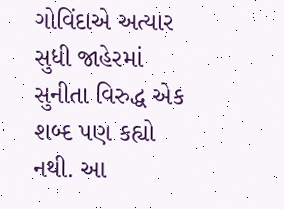ગોવિંદાએ અત્યાર સુધી જાહેરમાં સુનીતા વિરુદ્ધ એક શબ્દ પણ કહ્યો નથી. આ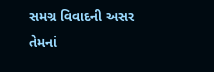સમગ્ર વિવાદની અસર તેમનાં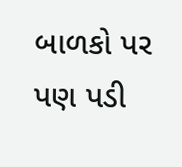બાળકો પર પણ પડી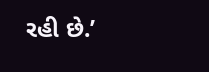રહી છે.’